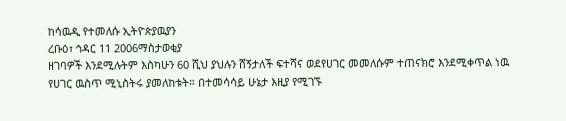ከሳዉዲ የተመለሱ ኢትዮጵያዉያን
ረቡዕ፣ ኅዳር 11 2006ማስታወቂያ
ዘገባዎች እንደሚሉትም እስካሁን 60 ሺህ ያህሉን ሸኝታለች ፍተሻና ወደየሀገር መመለሱም ተጠናክሮ እንደሚቀጥል ነዉ የሀገር ዉስጥ ሚኒስትሩ ያመለከቱት። በተመሳሳይ ሁኔታ እዚያ የሚገኙ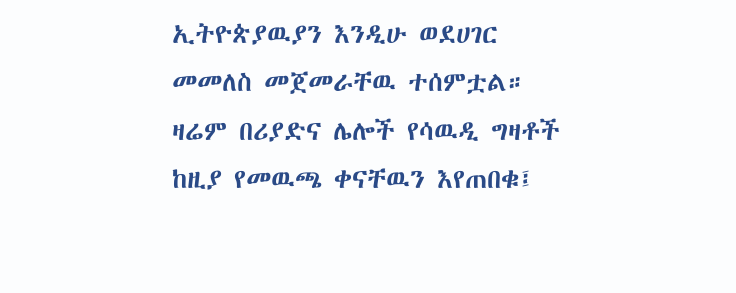ኢትዮጵያዉያን እንዲሁ ወደሀገር መመለስ መጀመራቸዉ ተሰምቷል። ዛሬም በሪያድና ሌሎች የሳዉዲ ግዛቶች ከዚያ የመዉጫ ቀናቸዉን እየጠበቁ፤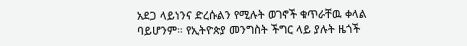አደጋ ላይነንና ድረሱልን የሚሉት ወገኖች ቁጥራቸዉ ቀላል ባይሆንም። የኢትዮጵያ መንግስት ችግር ላይ ያሉት ዜጎች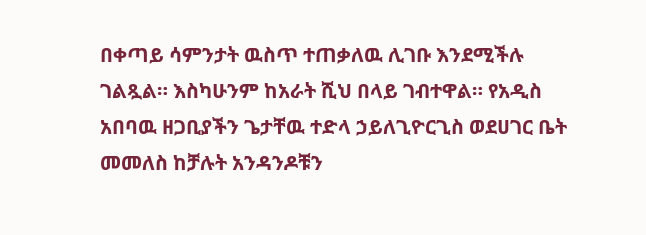በቀጣይ ሳምንታት ዉስጥ ተጠቃለዉ ሊገቡ እንደሚችሉ ገልጿል። እስካሁንም ከአራት ሺህ በላይ ገብተዋል። የአዲስ አበባዉ ዘጋቢያችን ጌታቸዉ ተድላ ኃይለጊዮርጊስ ወደሀገር ቤት መመለስ ከቻሉት አንዳንዶቹን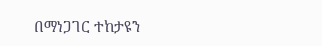በማነጋገር ተከታዩን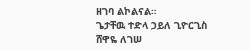ዘገባ ልኮልናል።
ጌታቸዉ ተድላ ኃይለ ጊዮርጊስ
ሸዋዬ ለገሠ